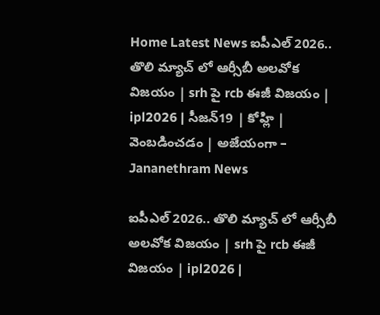Home Latest News ఐపీఎల్ 2026.. తొలి మ్యాచ్ లో ఆర్సీబీ అలవోక విజయం | srh పై rcb ఈజీ విజయం | ipl2026 | సీజన్19 | కోహ్లి | వెంబడించడం | అజేయంగా – Jananethram News

ఐపీఎల్ 2026.. తొలి మ్యాచ్ లో ఆర్సీబీ అలవోక విజయం | srh పై rcb ఈజీ విజయం | ipl2026 |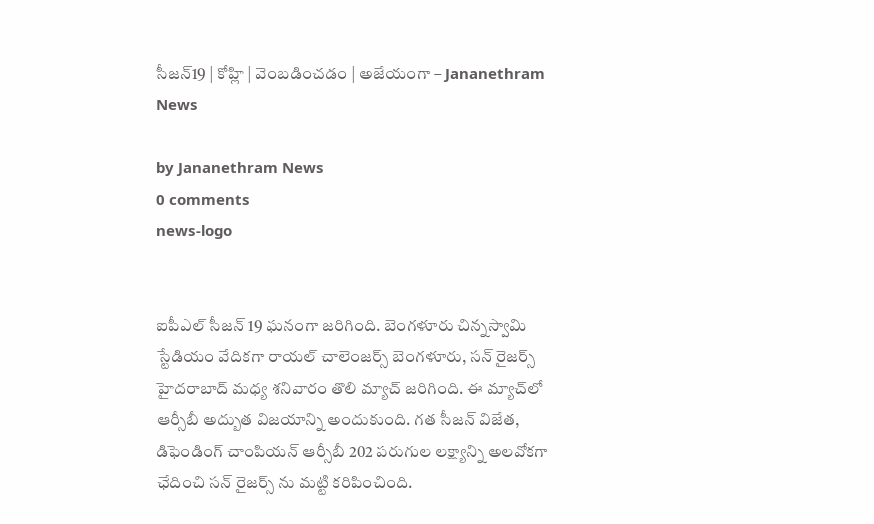సీజన్19 | కోహ్లి | వెంబడించడం | అజేయంగా – Jananethram News

by Jananethram News
0 comments
news-logo


ఐపీఎల్ సీజన్ 19 ఘనంగా జరిగింది. బెంగళూరు చిన్నస్వామి స్టేడియం వేదికగా రాయల్ చాలెంజర్స్ బెంగళూరు, సన్ రైజర్స్ హైదరాబాద్ మధ్య శనివారం తొలి మ్యాచ్ జరిగింది. ఈ మ్యాచ్‌లో ఆర్సీబీ అద్బుత విజయాన్ని అందుకుంది. గత సీజన్ విజేత, డిఫెండింగ్ చాంపియన్ ఆర్సీబీ 202 పరుగుల లక్ష్యాన్ని అలవోకగా ఛేదించి సన్ రైజర్స్ ను మట్టి కరిపించింది.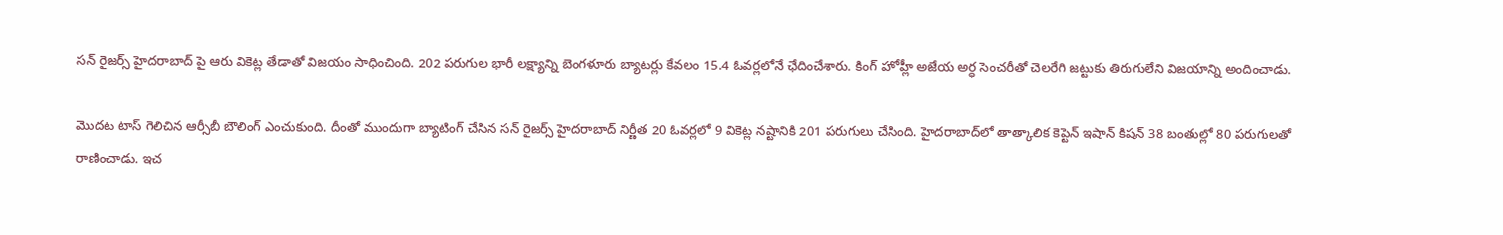సన్ రైజర్స్ హైదరాబాద్ పై ఆరు వికెట్ల తేడాతో విజయం సాధించింది. 202 పరుగుల భారీ లక్ష్యాన్ని బెంగళూరు బ్యాటర్లు కేవలం 15.4 ఓవర్లలోనే ఛేదించేశారు. కింగ్ హోహ్లీ అజేయ అర్ధ సెంచరీతో చెలరేగి జట్టుకు తిరుగులేని విజయాన్ని అందించాడు.

మొదట టాస్ గెలిచిన ఆర్సీబీ బౌలింగ్ ఎంచుకుంది. దీంతో ముందుగా బ్యాటింగ్ చేసిన సన్ రైజర్స్ హైదరాబాద్ నిర్ణీత 20 ఓవర్లలో 9 వికెట్ల నష్టానికి 201 పరుగులు చేసింది. హైదరాబాద్‌లో తాత్కాలిక కెప్టెన్ ఇషాన్ కిషన్ 38 బంతుల్లో 80 పరుగులతో రాణించాడు. ఇచ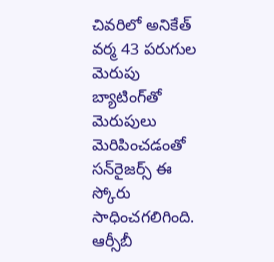చివరిలో అనికేత్ వర్మ 43 పరుగుల మెరుపు బ్యాటింగ్‌తో మెరుపులు మెరిపించడంతో సన్‌రైజర్స్ ఈ స్కోరు సాధించగలిగింది. ఆర్సీబీ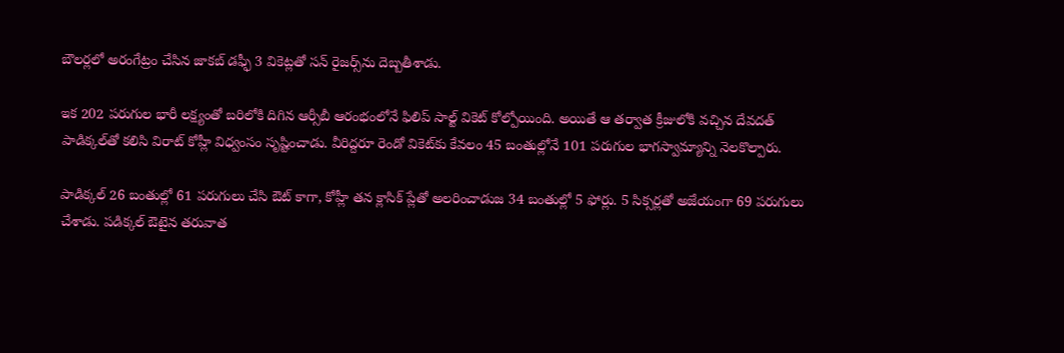బౌలర్లలో అరంగేట్రం చేసిన జాకబ్ డఫ్ఫీ 3 వికెట్లతో సన్ రైజర్స్‌ను దెబ్బతీశాడు.

ఇక 202 పరుగుల భారీ లక్ష్యంతో బరిలోకి దిగిన ఆర్సీబీ ఆరంభంలోనే ఫిలిప్ సాల్ట్ వికెట్ కోల్పోయింది. అయితే ఆ తర్వాత క్రీజులోకి వచ్చిన దేవదత్ పాడిక్కల్‌తో కలిసి విరాట్ కోహ్లీ విధ్వంసం సృష్టించాడు. వీరిద్దరూ రెండో వికెట్‌కు కేవలం 45 బంతుల్లోనే 101 పరుగుల భాగస్వామ్యాన్ని నెలకొల్పారు.

పాడిక్కల్ 26 బంతుల్లో 61 పరుగులు చేసి ఔట్ కాగా, కోహ్లీ తన క్లాసిక్ ప్లేతో అలరించాడుజ 34 బంతుల్లో 5 ఫోర్లు. 5 సిక్సర్లతో అజేయంగా 69 పరుగులు చేశాడు. పడిక్కల్ ఔటైన తరువాత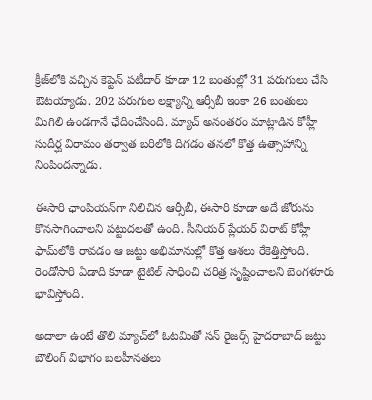క్రీజ్‌లోకి వచ్చిన కెప్టెన్ పటీదార్ కూడా 12 బంతుల్లో 31 పరుగులు చేసి ఔటయ్యాడు. 202 పరుగుల లక్ష్యాన్ని ఆర్సీబీ ఇంకా 26 బంతులు మిగిలి ఉండగానే ఛేదించేసింది. మ్యాచ్ అనంతరం మాట్లాడిన కోహ్లీ సుదీర్ఘ విరామం తర్వాత బరిలోకి దిగడం తనలో కొత్త ఉత్సాహాన్ని నింపిందన్నాడు.

ఈసారి ఛాంపియన్‌గా నిలిచిన ఆర్సీబీ, ఈసారి కూడా అదే జోరును కొనసాగించాలని పట్టుదలతో ఉంది. సీనియర్ ప్లేయర్ విరాట్ కోహ్లీ ఫామ్‌లోకి రావడం ఆ జట్టు అభిమానుల్లో కొత్త ఆశలు రేకెత్తిస్తోంది. రెండోసారి ఏడాది కూడా టైటిల్ సాధించి చరిత్ర సృష్టించాలని బెంగళూరు భావిస్తోంది.

అదాలా ఉంటే తొలి మ్యాచ్‌లో ఓటమితో సన్ రైజర్స్ హైదరాబాద్ జట్టు బౌలింగ్ విభాగం బలహీనతలు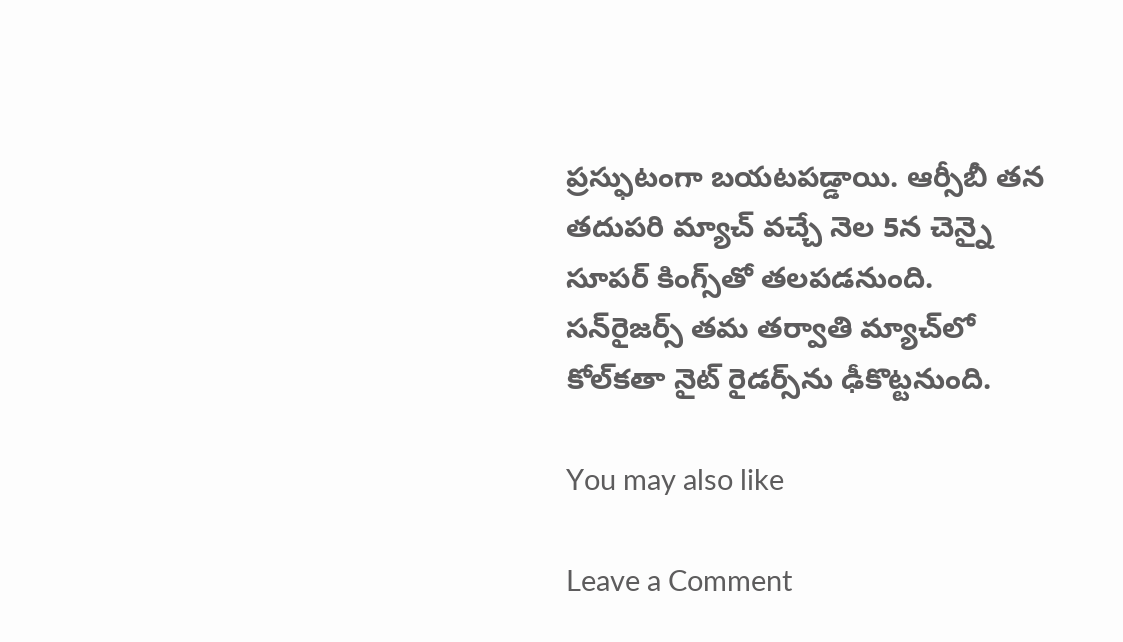ప్రస్ఫుటంగా బయటపడ్డాయి. ఆర్సీబీ తన తదుపరి మ్యాచ్ వచ్చే నెల 5న చెన్నై సూపర్ కింగ్స్‌తో తలపడనుంది. సన్‌రైజర్స్ తమ తర్వాతి మ్యాచ్‌లో కోల్‌కతా నైట్ రైడర్స్‌ను ఢీకొట్టనుంది.

You may also like

Leave a Comment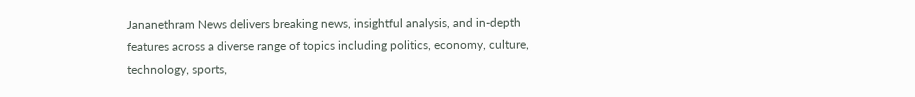Jananethram News delivers breaking news, insightful analysis, and in-depth features across a diverse range of topics including politics, economy, culture, technology, sports,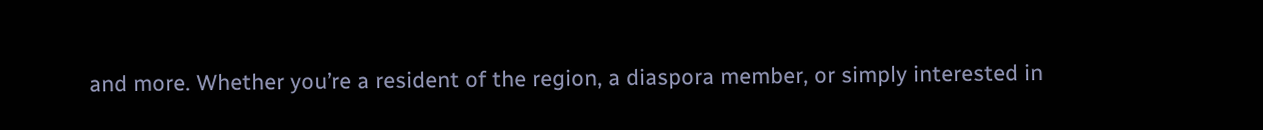and more. Whether you’re a resident of the region, a diaspora member, or simply interested in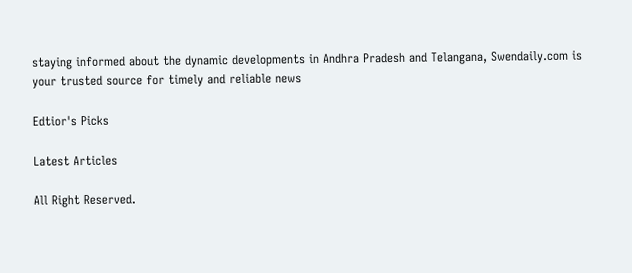staying informed about the dynamic developments in Andhra Pradesh and Telangana, Swendaily.com is your trusted source for timely and reliable news

Edtior's Picks

Latest Articles

All Right Reserved.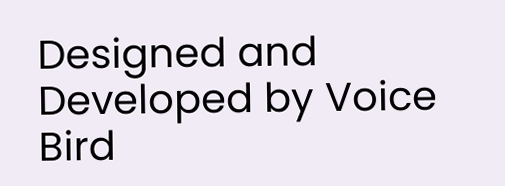Designed and Developed by Voice Bird